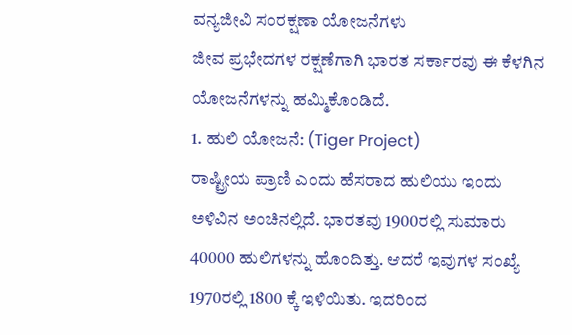ವನ್ಯಜೀವಿ ಸಂರಕ್ಷಣಾ ಯೋಜನೆಗಳು
ಜೀವ ಪ್ರಭೇದಗಳ ರಕ್ಷಣೆಗಾಗಿ ಭಾರತ ಸರ್ಕಾರವು ಈ ಕೆಳಗಿನ ಯೋಜನೆಗಳನ್ನು ಹಮ್ಮಿಕೊಂಡಿದೆ.
1. ಹುಲಿ ಯೋಜನೆ: (Tiger Project)
ರಾಷ್ಟ್ರೀಯ ಪ್ರಾಣಿ ಎಂದು ಹೆಸರಾದ ಹುಲಿಯು ಇಂದು ಅಳಿವಿನ ಅಂಚಿನಲ್ಲಿದೆ. ಭಾರತವು 1900ರಲ್ಲಿ ಸುಮಾರು 40000 ಹುಲಿಗಳನ್ನು ಹೊಂದಿತ್ತು. ಆದರೆ ಇವುಗಳ ಸಂಖ್ಯೆ 1970ರಲ್ಲಿ 1800 ಕ್ಕೆ ಇಳಿಯಿತು. ಇದರಿಂದ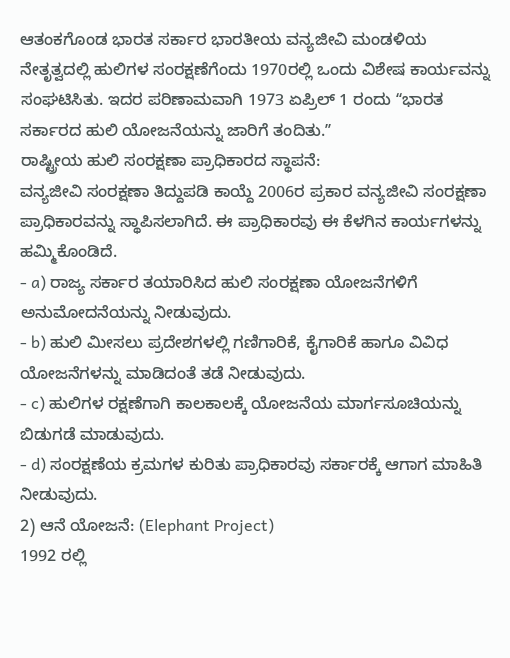ಆತಂಕಗೊಂಡ ಭಾರತ ಸರ್ಕಾರ ಭಾರತೀಯ ವನ್ಯಜೀವಿ ಮಂಡಳಿಯ ನೇತೃತ್ವದಲ್ಲಿ ಹುಲಿಗಳ ಸಂರಕ್ಷಣೆಗೆಂದು 1970ರಲ್ಲಿ ಒಂದು ವಿಶೇಷ ಕಾರ್ಯವನ್ನು ಸಂಘಟಿಸಿತು. ಇದರ ಪರಿಣಾಮವಾಗಿ 1973 ಏಪ್ರಿಲ್ 1 ರಂದು ʻʻಭಾರತ ಸರ್ಕಾರದ ಹುಲಿ ಯೋಜನೆಯನ್ನು ಜಾರಿಗೆ ತಂದಿತು.ʼʼ
ರಾಷ್ಟ್ರೀಯ ಹುಲಿ ಸಂರಕ್ಷಣಾ ಪ್ರಾಧಿಕಾರದ ಸ್ಥಾಪನೆ:
ವನ್ಯಜೀವಿ ಸಂರಕ್ಷಣಾ ತಿದ್ದುಪಡಿ ಕಾಯ್ದೆ 2006ರ ಪ್ರಕಾರ ವನ್ಯಜೀವಿ ಸಂರಕ್ಷಣಾ ಪ್ರಾಧಿಕಾರವನ್ನು ಸ್ಥಾಪಿಸಲಾಗಿದೆ. ಈ ಪ್ರಾಧಿಕಾರವು ಈ ಕೆಳಗಿನ ಕಾರ್ಯಗಳನ್ನು ಹಮ್ಮಿಕೊಂಡಿದೆ.
- a) ರಾಜ್ಯ ಸರ್ಕಾರ ತಯಾರಿಸಿದ ಹುಲಿ ಸಂರಕ್ಷಣಾ ಯೋಜನೆಗಳಿಗೆ ಅನುಮೋದನೆಯನ್ನು ನೀಡುವುದು.
- b) ಹುಲಿ ಮೀಸಲು ಪ್ರದೇಶಗಳಲ್ಲಿ ಗಣಿಗಾರಿಕೆ, ಕೈಗಾರಿಕೆ ಹಾಗೂ ವಿವಿಧ ಯೋಜನೆಗಳನ್ನು ಮಾಡಿದಂತೆ ತಡೆ ನೀಡುವುದು.
- c) ಹುಲಿಗಳ ರಕ್ಷಣೆಗಾಗಿ ಕಾಲಕಾಲಕ್ಕೆ ಯೋಜನೆಯ ಮಾರ್ಗಸೂಚಿಯನ್ನು ಬಿಡುಗಡೆ ಮಾಡುವುದು.
- d) ಸಂರಕ್ಷಣೆಯ ಕ್ರಮಗಳ ಕುರಿತು ಪ್ರಾಧಿಕಾರವು ಸರ್ಕಾರಕ್ಕೆ ಆಗಾಗ ಮಾಹಿತಿ ನೀಡುವುದು.
2) ಆನೆ ಯೋಜನೆ: (Elephant Project)
1992 ರಲ್ಲಿ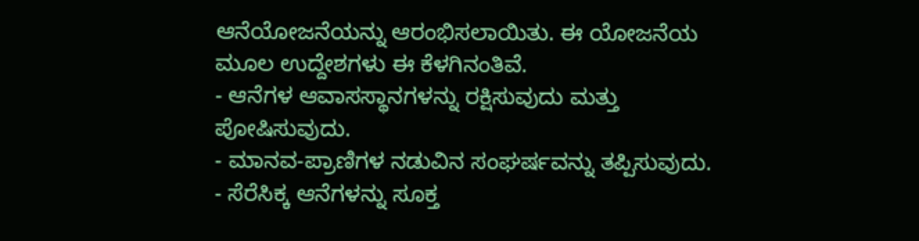ಆನೆಯೋಜನೆಯನ್ನು ಆರಂಭಿಸಲಾಯಿತು. ಈ ಯೋಜನೆಯ ಮೂಲ ಉದ್ದೇಶಗಳು ಈ ಕೆಳಗಿನಂತಿವೆ.
- ಆನೆಗಳ ಆವಾಸಸ್ಥಾನಗಳನ್ನು ರಕ್ಷಿಸುವುದು ಮತ್ತು ಪೋಷಿಸುವುದು.
- ಮಾನವ-ಪ್ರಾಣಿಗಳ ನಡುವಿನ ಸಂಘರ್ಷವನ್ನು ತಪ್ಪಿಸುವುದು.
- ಸೆರೆಸಿಕ್ಕ ಆನೆಗಳನ್ನು ಸೂಕ್ತ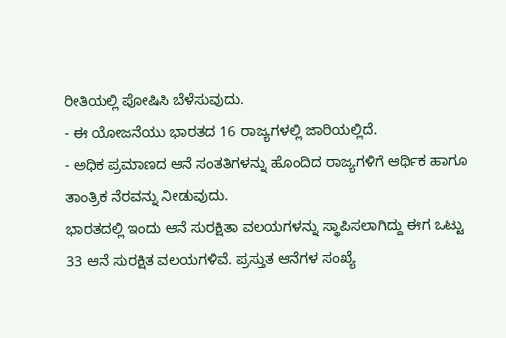ರೀತಿಯಲ್ಲಿ ಪೋಷಿಸಿ ಬೆಳೆಸುವುದು.
- ಈ ಯೋಜನೆಯು ಭಾರತದ 16 ರಾಜ್ಯಗಳಲ್ಲಿ ಜಾರಿಯಲ್ಲಿದೆ.
- ಅಧಿಕ ಪ್ರಮಾಣದ ಆನೆ ಸಂತತಿಗಳನ್ನು ಹೊಂದಿದ ರಾಜ್ಯಗಳಿಗೆ ಆರ್ಥಿಕ ಹಾಗೂ ತಾಂತ್ರಿಕ ನೆರವನ್ನು ನೀಡುವುದು.
ಭಾರತದಲ್ಲಿ ಇಂದು ಆನೆ ಸುರಕ್ಷಿತಾ ವಲಯಗಳನ್ನು ಸ್ಥಾಪಿಸಲಾಗಿದ್ದು ಈಗ ಒಟ್ಟು 33 ಆನೆ ಸುರಕ್ಷಿತ ವಲಯಗಳಿವೆ. ಪ್ರಸ್ತುತ ಆನೆಗಳ ಸಂಖ್ಯೆ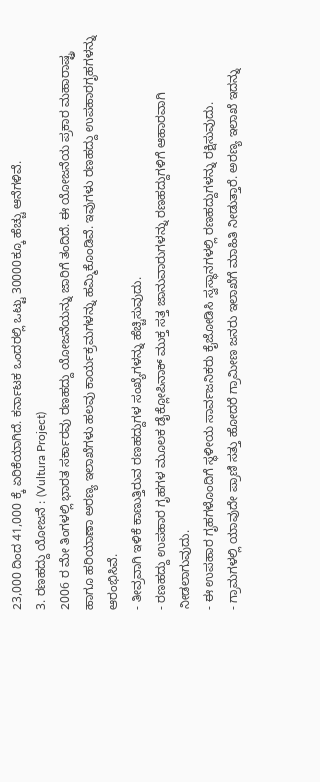23,000 ದಿಂದ 41,000 ಕ್ಕೆ ಏರಿಕೆಯಾಗಿದೆ. ಕರ್ನಾಟಕ ಒಂದರಲ್ಲಿ ಒಟ್ಟು 30000ಕ್ಕೂ ಹೆಚ್ಚು ಆನೆಗಳಿವೆ.
3. ರಣಹದ್ದು ಯೋಜನೆ : (Vultura Project)
2006 ರ ಮೇ ತಿಂಗಳಲ್ಲಿ ಭಾರತ ಸರ್ಕಾರವು ರಣಹದ್ದು ಯೋಜನೆಯನ್ನು ಜಾರಿಗೆ ತಂದಿದೆ. ಈ ಯೋಜನೆಯ ಪ್ರಕಾರ ಮಹಾರಾಷ್ಟ್ರ ಹಾಗೂ ಹರಿಯಾಣಾ ಅರಣ್ಯ ಇಲಾಖೆಗಳು ಹಲವು ಕಾರ್ಯಕ್ರಮಗಳನ್ನು ಹಮ್ಮಿಕೊಂಡಿವೆ. ಇವುಗಳು ರಣಹದ್ದು ಉಪಹಾರಗೃಹಗಳನ್ನು ಆರಂಭಿಸಿವೆ.
- ತೀವ್ರವಾಗಿ ಇಳಿಕೆ ಕಾಣುತ್ತಿರುವ ರಣಹದ್ದುಗಳ ಸಂಖ್ಯೆಗಳನ್ನು ಹೆಚ್ಚಿಸುವುದು.
- ರಣಹದ್ದು ಉಪಹಾರ ಗೃಹಗಳ ಮೂಲಕ ಡೈಕ್ಲೋಪಿನಾಕ್ ಮುಕ್ತ ಸತ್ತ ಜಾನುವಾರುಗಳನ್ನು ರಣಹದ್ದುಗಳಿಗೆ ಆಹಾರವಾಗಿ ನೀಡಲಾಗುವುದು.
- ಈ ಉಪಹಾರ ಗೃಹಗಳೊಂದಿಗೆ ಸ್ಥಳೀಯ ಸಾರ್ವಜನಿಕರು ಕೈಜೋಡಿಸಿ ಸ್ವಸ್ಥಾನಗಳಲ್ಲಿ ರಣಹದ್ದುಗಳನ್ನು ರಕ್ಷಿಸುವುದು.
- ಗ್ರಾಮಗಳಲ್ಲಿ ಯಾವುದೇ ಪ್ರಾಣಿ ಸತ್ತು ಹೋದರೆ ಗ್ರಾಮೀಣ ಜನರು ಇಲಾಖೆಗೆ ಮಾಹಿತಿ ನೀಡುತ್ತಾರೆ. ಅರಣ್ಯ ಇಲಾಖೆ ಇದನ್ನು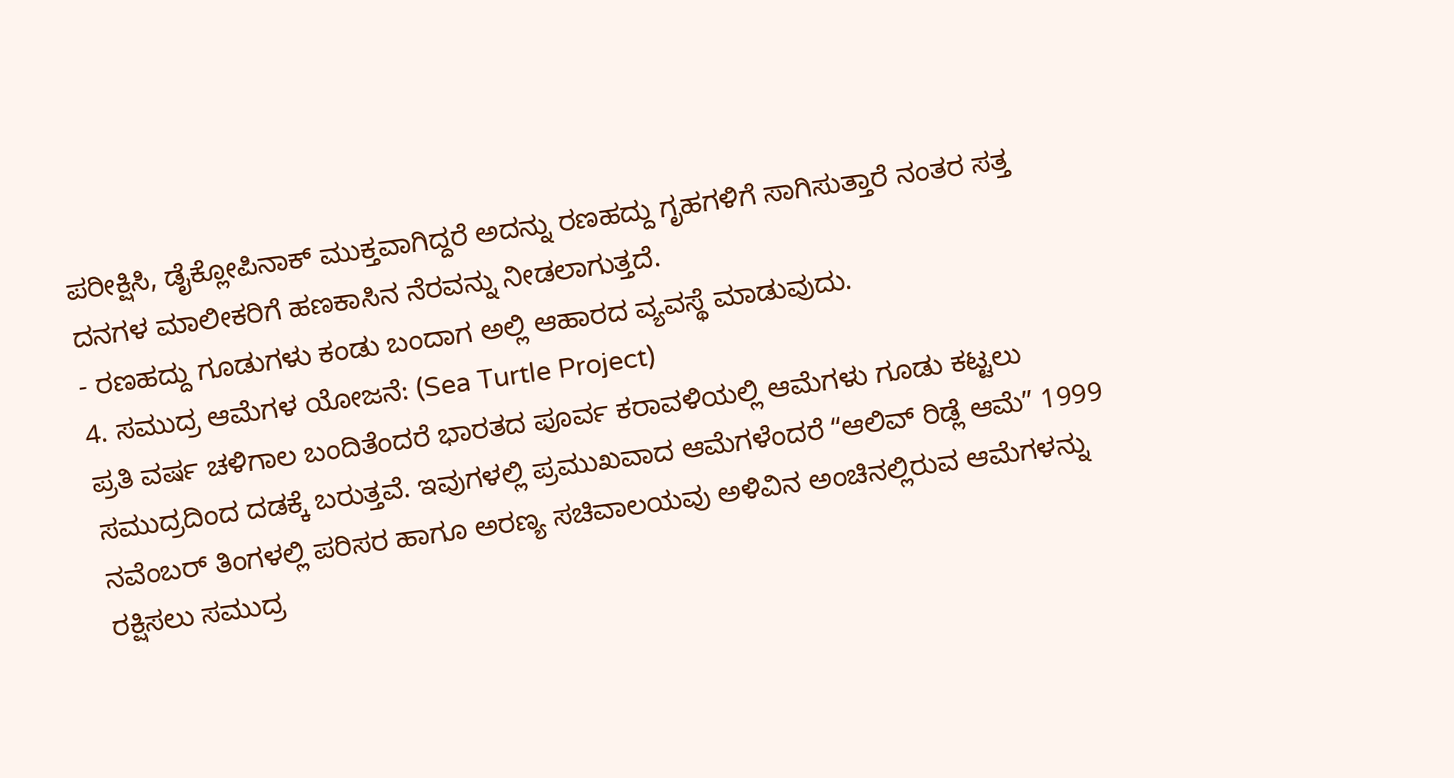ಪರೀಕ್ಷಿಸಿ, ಡೈಕ್ಲೋಪಿನಾಕ್ ಮುಕ್ತವಾಗಿದ್ದರೆ ಅದನ್ನು ರಣಹದ್ದು ಗೃಹಗಳಿಗೆ ಸಾಗಿಸುತ್ತಾರೆ ನಂತರ ಸತ್ತ ದನಗಳ ಮಾಲೀಕರಿಗೆ ಹಣಕಾಸಿನ ನೆರವನ್ನು ನೀಡಲಾಗುತ್ತದೆ.
- ರಣಹದ್ದು ಗೂಡುಗಳು ಕಂಡು ಬಂದಾಗ ಅಲ್ಲಿ ಆಹಾರದ ವ್ಯವಸ್ಥೆ ಮಾಡುವುದು.
4. ಸಮುದ್ರ ಆಮೆಗಳ ಯೋಜನೆ: (Sea Turtle Project)
ಪ್ರತಿ ವರ್ಷ ಚಳಿಗಾಲ ಬಂದಿತೆಂದರೆ ಭಾರತದ ಪೂರ್ವ ಕರಾವಳಿಯಲ್ಲಿ ಆಮೆಗಳು ಗೂಡು ಕಟ್ಟಲು ಸಮುದ್ರದಿಂದ ದಡಕ್ಕೆ ಬರುತ್ತವೆ. ಇವುಗಳಲ್ಲಿ ಪ್ರಮುಖವಾದ ಆಮೆಗಳೆಂದರೆ ʻʻಆಲಿವ್ ರಿಡ್ಲೆ ಆಮೆʼʼ 1999 ನವೆಂಬರ್ ತಿಂಗಳಲ್ಲಿ ಪರಿಸರ ಹಾಗೂ ಅರಣ್ಯ ಸಚಿವಾಲಯವು ಅಳಿವಿನ ಅಂಚಿನಲ್ಲಿರುವ ಆಮೆಗಳನ್ನು ರಕ್ಷಿಸಲು ಸಮುದ್ರ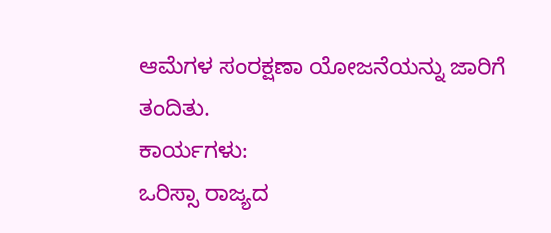ಆಮೆಗಳ ಸಂರಕ್ಷಣಾ ಯೋಜನೆಯನ್ನು ಜಾರಿಗೆ ತಂದಿತು.
ಕಾರ್ಯಗಳು:
ಒರಿಸ್ಸಾ ರಾಜ್ಯದ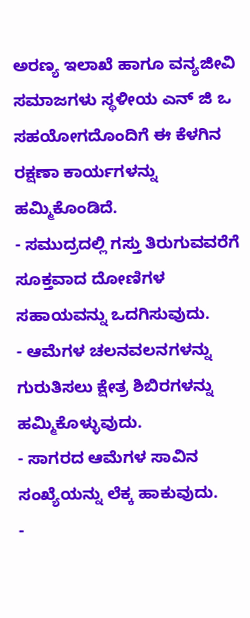ಅರಣ್ಯ ಇಲಾಖೆ ಹಾಗೂ ವನ್ಯಜೀವಿ ಸಮಾಜಗಳು ಸ್ಥಳೀಯ ಎನ್ ಜಿ ಒ ಸಹಯೋಗದೊಂದಿಗೆ ಈ ಕೆಳಗಿನ ರಕ್ಷಣಾ ಕಾರ್ಯಗಳನ್ನು ಹಮ್ಮಿಕೊಂಡಿದೆ.
- ಸಮುದ್ರದಲ್ಲಿ ಗಸ್ತು ತಿರುಗುವವರೆಗೆ ಸೂಕ್ತವಾದ ದೋಣಿಗಳ ಸಹಾಯವನ್ನು ಒದಗಿಸುವುದು.
- ಆಮೆಗಳ ಚಲನವಲನಗಳನ್ನು ಗುರುತಿಸಲು ಕ್ಷೇತ್ರ ಶಿಬಿರಗಳನ್ನು ಹಮ್ಮಿಕೊಳ್ಳುವುದು.
- ಸಾಗರದ ಆಮೆಗಳ ಸಾವಿನ ಸಂಖ್ಯೆಯನ್ನು ಲೆಕ್ಕ ಹಾಕುವುದು.
-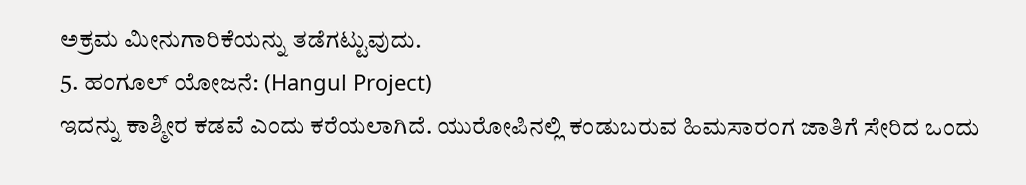ಅಕ್ರಮ ಮೀನುಗಾರಿಕೆಯನ್ನು ತಡೆಗಟ್ಟುವುದು.
5. ಹಂಗೂಲ್ ಯೋಜನೆ: (Hangul Project)
ಇದನ್ನು ಕಾಶ್ಮೀರ ಕಡವೆ ಎಂದು ಕರೆಯಲಾಗಿದೆ. ಯುರೋಪಿನಲ್ಲಿ ಕಂಡುಬರುವ ಹಿಮಸಾರಂಗ ಜಾತಿಗೆ ಸೇರಿದ ಒಂದು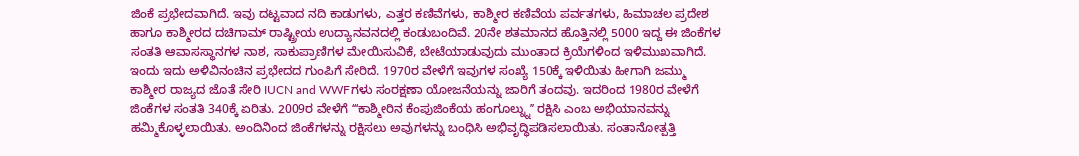ಜಿಂಕೆ ಪ್ರಭೇದವಾಗಿದೆ. ಇವು ದಟ್ಟವಾದ ನದಿ ಕಾಡುಗಳು, ಎತ್ತರ ಕಣಿವೆಗಳು, ಕಾಶ್ಮೀರ ಕಣಿವೆಯ ಪರ್ವತಗಳು, ಹಿಮಾಚಲ ಪ್ರದೇಶ ಹಾಗೂ ಕಾಶ್ಮೀರದ ದಚಿಗಾಮ್ ರಾಷ್ಟ್ರೀಯ ಉದ್ಯಾನವನದಲ್ಲಿ ಕಂಡುಬಂದಿವೆ. 20ನೇ ಶತಮಾನದ ಹೊತ್ತಿನಲ್ಲಿ 5000 ಇದ್ದ ಈ ಜಿಂಕೆಗಳ ಸಂತತಿ ಆವಾಸಸ್ಥಾನಗಳ ನಾಶ, ಸಾಕುಪ್ರಾಣಿಗಳ ಮೇಯಿಸುವಿಕೆ, ಬೇಟೆಯಾಡುವುದು ಮುಂತಾದ ಕ್ರಿಯೆಗಳಿಂದ ಇಳಿಮುಖವಾಗಿದೆ. ಇಂದು ಇದು ಅಳಿವಿನಂಚಿನ ಪ್ರಭೇದದ ಗುಂಪಿಗೆ ಸೇರಿದೆ. 1970ರ ವೇಳೆಗೆ ಇವುಗಳ ಸಂಖ್ಯೆ 150ಕ್ಕೆ ಇಳಿಯಿತು ಹೀಗಾಗಿ ಜಮ್ಮು ಕಾಶ್ಮೀರ ರಾಜ್ಯದ ಜೊತೆ ಸೇರಿ IUCN and WWFಗಳು ಸಂರಕ್ಷಣಾ ಯೋಜನೆಯನ್ನು ಜಾರಿಗೆ ತಂದವು. ಇದರಿಂದ 1980ರ ವೇಳೆಗೆ ಜಿಂಕೆಗಳ ಸಂತತಿ 340ಕ್ಕೆ ಏರಿತು. 2009ರ ವೇಳೆಗೆ ʻʻʻಕಾಶ್ಮೀರಿನ ಕೆಂಪುಜಿಂಕೆಯ ಹಂಗೂಲ್ನ್ನುʼʼ ರಕ್ಷಿಸಿ ಎಂಬ ಅಭಿಯಾನವನ್ನು ಹಮ್ಮಿಕೊಳ್ಳಲಾಯಿತು. ಅಂದಿನಿಂದ ಜಿಂಕೆಗಳನ್ನು ರಕ್ಷಿಸಲು ಅವುಗಳನ್ನು ಬಂಧಿಸಿ ಅಭಿವೃದ್ಧಿಪಡಿಸಲಾಯಿತು. ಸಂತಾನೋತ್ಪತ್ತಿ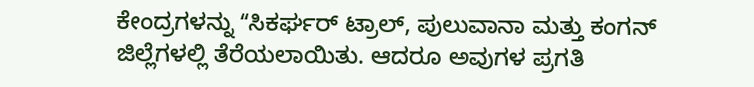ಕೇಂದ್ರಗಳನ್ನು ʻʻಸಿಕರ್ಘರ್ ಟ್ರಾಲ್, ಪುಲುವಾನಾ ಮತ್ತು ಕಂಗನ್ ಜಿಲ್ಲೆಗಳಲ್ಲಿ ತೆರೆಯಲಾಯಿತು. ಆದರೂ ಅವುಗಳ ಪ್ರಗತಿ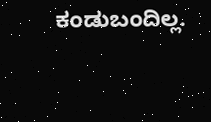ಕಂಡುಬಂದಿಲ್ಲ.